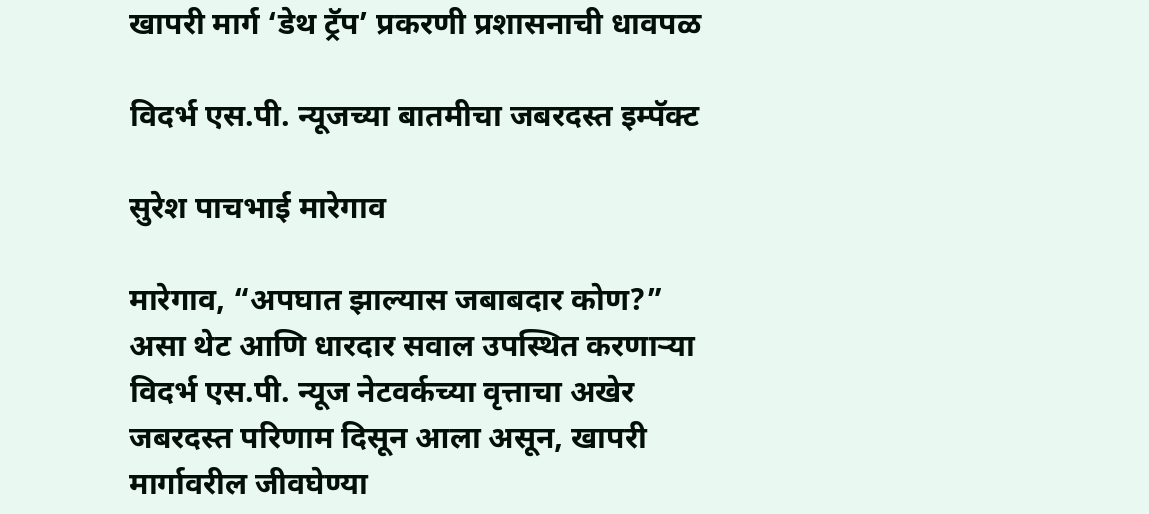खापरी मार्ग ‘डेथ ट्रॅप’ प्रकरणी प्रशासनाची धावपळ

विदर्भ एस.पी. न्यूजच्या बातमीचा जबरदस्त इम्पॅक्ट

सुरेश पाचभाई मारेगाव

मारेगाव, “अपघात झाल्यास जबाबदार कोण?” असा थेट आणि धारदार सवाल उपस्थित करणाऱ्या विदर्भ एस.पी. न्यूज नेटवर्कच्या वृत्ताचा अखेर जबरदस्त परिणाम दिसून आला असून, खापरी मार्गावरील जीवघेण्या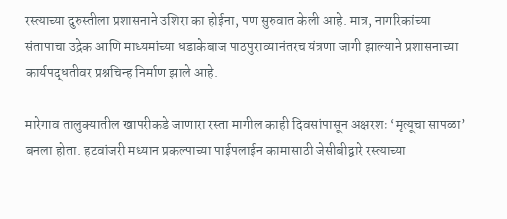रस्त्याच्या दुरुस्तीला प्रशासनाने उशिरा का होईना, पण सुरुवात केली आहे. मात्र, नागरिकांच्या संतापाचा उद्रेक आणि माध्यमांच्या धडाकेबाज पाठपुराव्यानंतरच यंत्रणा जागी झाल्याने प्रशासनाच्या कार्यपद्धतीवर प्रश्नचिन्ह निर्माण झाले आहे.

मारेगाव तालुक्यातील खापरीकडे जाणारा रस्ता मागील काही दिवसांपासून अक्षरशः ‘मृत्यूचा सापळा’ बनला होता. हटवांजरी मध्यान प्रकल्पाच्या पाईपलाईन कामासाठी जेसीबीद्वारे रस्त्याच्या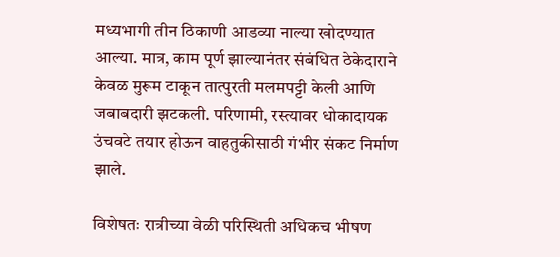मध्यभागी तीन ठिकाणी आडव्या नाल्या खोदण्यात आल्या. मात्र, काम पूर्ण झाल्यानंतर संबंधित ठेकेदाराने केवळ मुरूम टाकून तात्पुरती मलमपट्टी केली आणि जबाबदारी झटकली. परिणामी, रस्त्यावर धोकादायक उंचवटे तयार होऊन वाहतुकीसाठी गंभीर संकट निर्माण झाले.

विशेषतः रात्रीच्या वेळी परिस्थिती अधिकच भीषण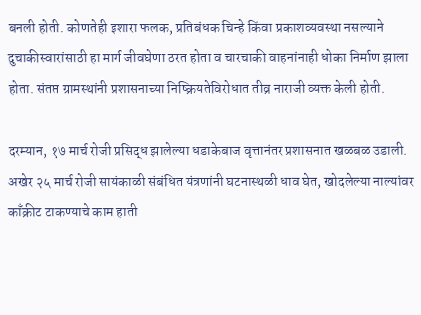बनली होती. कोणतेही इशारा फलक, प्रतिबंधक चिन्हे किंवा प्रकाशव्यवस्था नसल्याने दुचाकीस्वारांसाठी हा मार्ग जीवघेणा ठरत होता व चारचाकी वाहनांनाही धोका निर्माण झाला होता. संतप्त ग्रामस्थांनी प्रशासनाच्या निष्क्रियतेविरोधात तीव्र नाराजी व्यक्त केली होती.

दरम्यान, १७ मार्च रोजी प्रसिद्ध झालेल्या धडाकेबाज वृत्तानंतर प्रशासनात खळबळ उडाली. अखेर २५ मार्च रोजी सायंकाळी संबंधित यंत्रणांनी घटनास्थळी धाव घेत, खोदलेल्या नाल्यांवर काँक्रीट टाकण्याचे काम हाती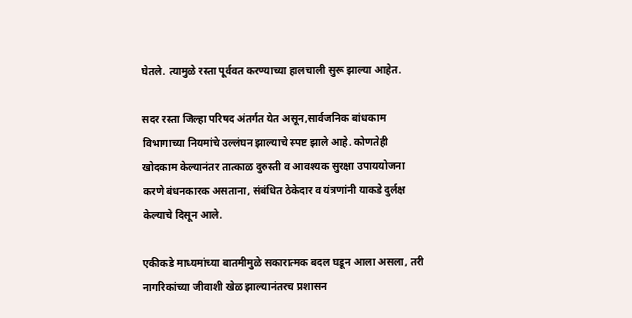घेतले. त्यामुळे रस्ता पूर्ववत करण्याच्या हालचाली सुरू झाल्या आहेत.

सदर रस्ता जिल्हा परिषद अंतर्गत येत असून,सार्वजनिक बांधकाम विभागाच्या नियमांचे उल्लंघन झाल्याचे स्पष्ट झाले आहे. कोणतेही खोदकाम केल्यानंतर तात्काळ दुरुस्ती व आवश्यक सुरक्षा उपाययोजना करणे बंधनकारक असताना, संबंधित ठेकेदार व यंत्रणांनी याकडे दुर्लक्ष केल्याचे दिसून आले.

एकीकडे माध्यमांच्या बातमीमुळे सकारात्मक बदल घडून आला असला, तरी नागरिकांच्या जीवाशी खेळ झाल्यानंतरच प्रशासन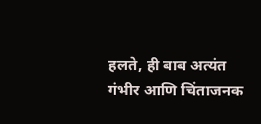हलते, ही बाब अत्यंत गंभीर आणि चिंताजनक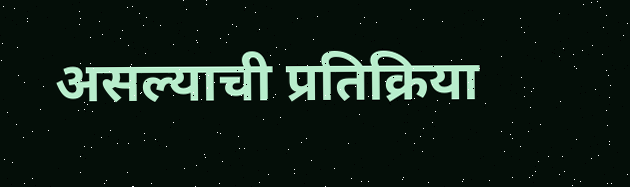असल्याची प्रतिक्रिया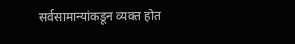सर्वसामान्यांकडून व्यक्त होत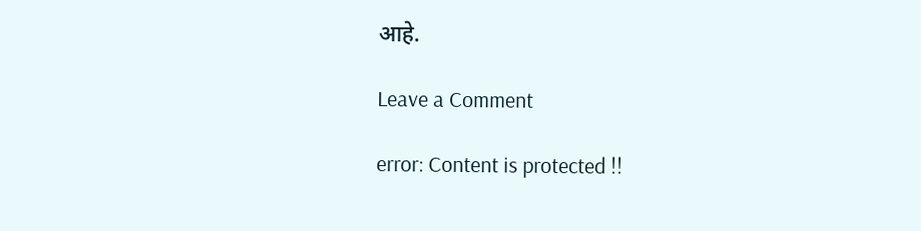आहे.

Leave a Comment

error: Content is protected !!